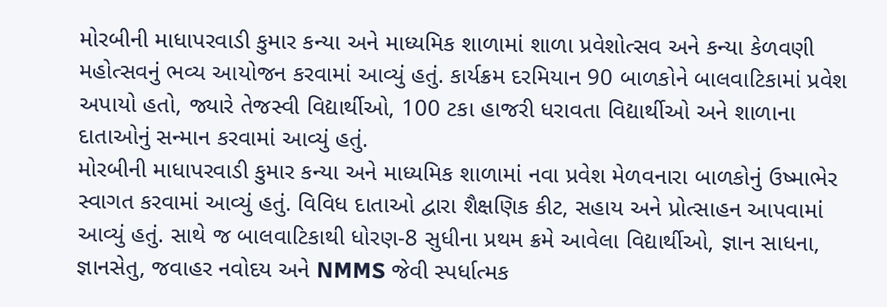મોરબીની માધાપરવાડી કુમાર કન્યા અને માધ્યમિક શાળામાં શાળા પ્રવેશોત્સવ અને કન્યા કેળવણી મહોત્સવનું ભવ્ય આયોજન કરવામાં આવ્યું હતું. કાર્યક્રમ દરમિયાન 90 બાળકોને બાલવાટિકામાં પ્રવેશ અપાયો હતો, જ્યારે તેજસ્વી વિદ્યાર્થીઓ, 100 ટકા હાજરી ધરાવતા વિદ્યાર્થીઓ અને શાળાના દાતાઓનું સન્માન કરવામાં આવ્યું હતું.
મોરબીની માધાપરવાડી કુમાર કન્યા અને માધ્યમિક શાળામાં નવા પ્રવેશ મેળવનારા બાળકોનું ઉષ્માભેર સ્વાગત કરવામાં આવ્યું હતું. વિવિધ દાતાઓ દ્વારા શૈક્ષણિક કીટ, સહાય અને પ્રોત્સાહન આપવામાં આવ્યું હતું. સાથે જ બાલવાટિકાથી ધોરણ-8 સુધીના પ્રથમ ક્રમે આવેલા વિદ્યાર્થીઓ, જ્ઞાન સાધના, જ્ઞાનસેતુ, જવાહર નવોદય અને NMMS જેવી સ્પર્ધાત્મક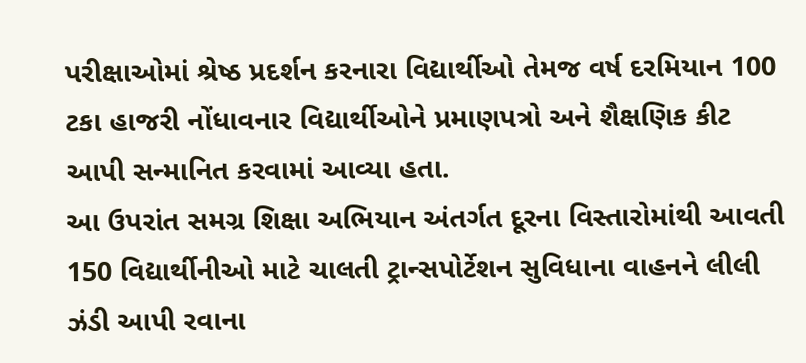પરીક્ષાઓમાં શ્રેષ્ઠ પ્રદર્શન કરનારા વિદ્યાર્થીઓ તેમજ વર્ષ દરમિયાન 100 ટકા હાજરી નોંધાવનાર વિદ્યાર્થીઓને પ્રમાણપત્રો અને શૈક્ષણિક કીટ આપી સન્માનિત કરવામાં આવ્યા હતા.
આ ઉપરાંત સમગ્ર શિક્ષા અભિયાન અંતર્ગત દૂરના વિસ્તારોમાંથી આવતી 150 વિદ્યાર્થીનીઓ માટે ચાલતી ટ્રાન્સપોર્ટેશન સુવિધાના વાહનને લીલી ઝંડી આપી રવાના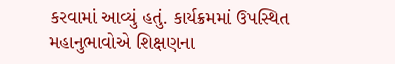કરવામાં આવ્યું હતું. કાર્યક્રમમાં ઉપસ્થિત મહાનુભાવોએ શિક્ષણના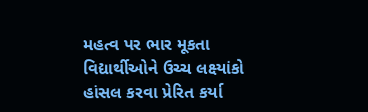મહત્વ પર ભાર મૂકતા વિદ્યાર્થીઓને ઉચ્ચ લક્ષ્યાંકો હાંસલ કરવા પ્રેરિત કર્યા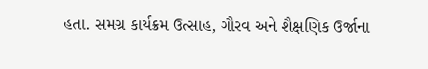હતા. સમગ્ર કાર્યક્રમ ઉત્સાહ, ગૌરવ અને શૈક્ષણિક ઉર્જાના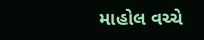માહોલ વચ્ચે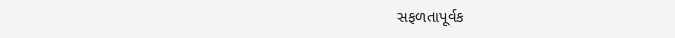સફળતાપૂર્વક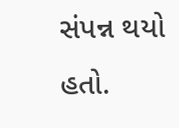સંપન્ન થયો હતો.